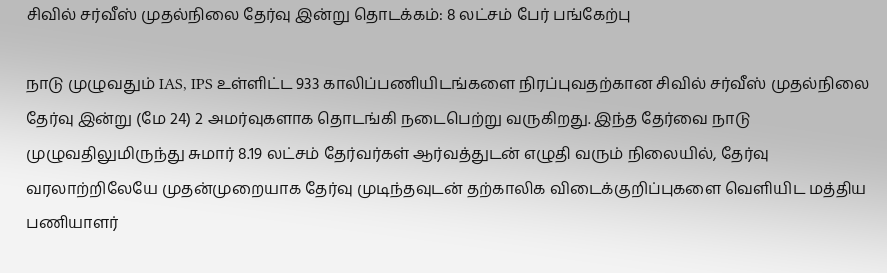சிவில் சர்வீஸ் முதல்நிலை தேர்வு இன்று தொடக்கம்: 8 லட்சம் பேர் பங்கேற்பு

நாடு முழுவதும் IAS, IPS உள்ளிட்ட 933 காலிப்பணியிடங்களை நிரப்புவதற்கான சிவில் சர்வீஸ் முதல்நிலை தேர்வு இன்று (மே 24) 2 அமர்வுகளாக தொடங்கி நடைபெற்று வருகிறது. இந்த தேர்வை நாடு முழுவதிலுமிருந்து சுமார் 8.19 லட்சம் தேர்வர்கள் ஆர்வத்துடன் எழுதி வரும் நிலையில், தேர்வு வரலாற்றிலேயே முதன்முறையாக தேர்வு முடிந்தவுடன் தற்காலிக விடைக்குறிப்புகளை வெளியிட மத்திய பணியாளர்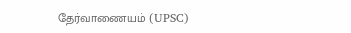தேர்வாணையம் (UPSC)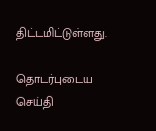திட்டமிட்டுள்ளது.

தொடர்புடைய செய்தி